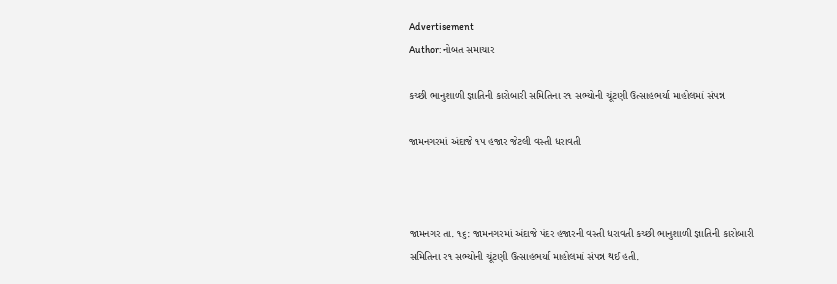Advertisement
Author: નોબત સમાચાર

કચ્છી ભાનુશાળી જ્ઞાતિની કારોબારી સમિતિના ર૧ સભ્યોની ચૂંટણી ઉત્સાહભર્યા માહોલમાં સંપન્ન

જામનગરમાં અંદાજે ૧પ હજાર જેટલી વસ્તી ધરાવતી



જામનગર તા. ૧૬: જામનગરમાં અંદાજે પંદર હજારની વસ્તી ધરાવતી કચ્છી ભાનુશાળી જ્ઞાતિની કારોબારી સમિતિના ર૧ સભ્યોની ચૂંટણી ઉત્સાહભર્યા માહોલમાં સંપન્ન થઈ હતી.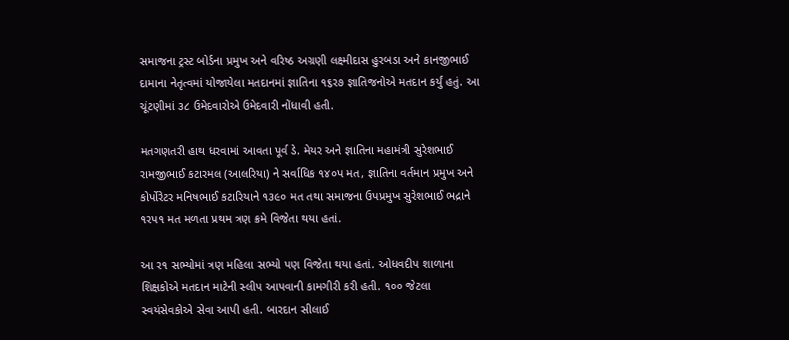સમાજના ટ્રસ્ટ બોર્ડના પ્રમુખ અને વરિષ્ઠ અગ્રણી લક્ષ્મીદાસ હુરબડા અને કાનજીભાઈ દામાના નેતૃત્વમાં યોજાયેલા મતદાનમાં જ્ઞાતિના ૧૬ર૭ જ્ઞાતિજનોએ મતદાન કર્યું હતું. આ ચૂંટણીમાં ૩૮ ઉમેદવારોએ ઉમેદવારી નોંધાવી હતી.

મતગણતરી હાથ ધરવામાં આવતા પૂર્વ ડે. મેયર અને જ્ઞાતિના મહામંત્રી સુરેશભાઈ રામજીભાઈ કટારમલ (આલરિયા) ને સર્વાધિક ૧૪૦પ મત, જ્ઞાતિના વર્તમાન પ્રમુખ અને કોર્પોરેટર મનિષભાઈ કટારિયાને ૧૩૯૦ મત તથા સમાજના ઉપપ્રમુખ સુરેશભાઈ ભદ્રાને ૧રપ૧ મત મળતા પ્રથમ ત્રણ ક્રમે વિજેતા થયા હતાં.

આ ર૧ સભ્યોમાં ત્રણ મહિલા સભ્યો પણ વિજેતા થયા હતાં. ઓધવદીપ શાળાના શિક્ષકોએ મતદાન માટેની સ્લીપ આપવાની કામગીરી કરી હતી. ૧૦૦ જેટલા સ્વયંસેવકોએ સેવા આપી હતી. બારદાન સીલાઈ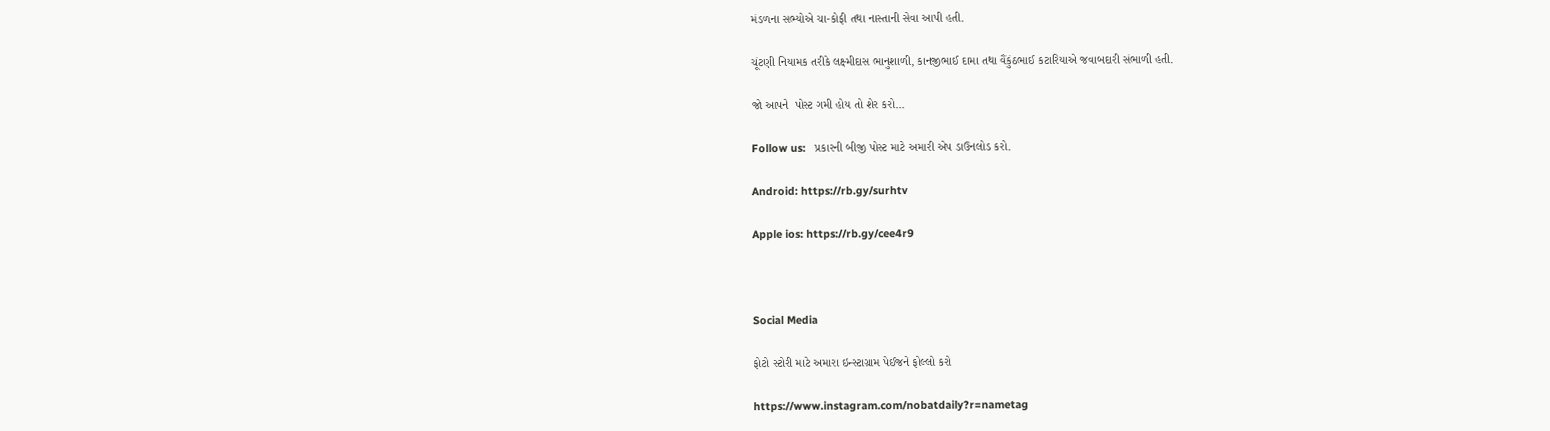મંડળના સભ્યોએ ચા-કોફી તથા નાસ્તાની સેવા આપી હતી.

ચૂંટણી નિયામક તરીકે લક્ષ્મીદાસ ભાનુશાળી, કાનજીભાઈ દામા તથા વૈંકુંઠભાઈ કટારિયાએ જવાબદારી સંભાળી હતી.

જો આપને  પોસ્ટ ગમી હોય તો શેર કરો...

Follow us:   પ્રકારની બીજી પોસ્ટ માટે અમારી એપ ડાઉનલોડ કરો.

Android: https://rb.gy/surhtv

Apple ios: https://rb.gy/cee4r9



Social Media

ફોટો સ્ટોરી માટે અમારા ઇન્સ્ટાગ્રામ પેઈજને ફોલ્લો કરો

https://www.instagram.com/nobatdaily?r=nametag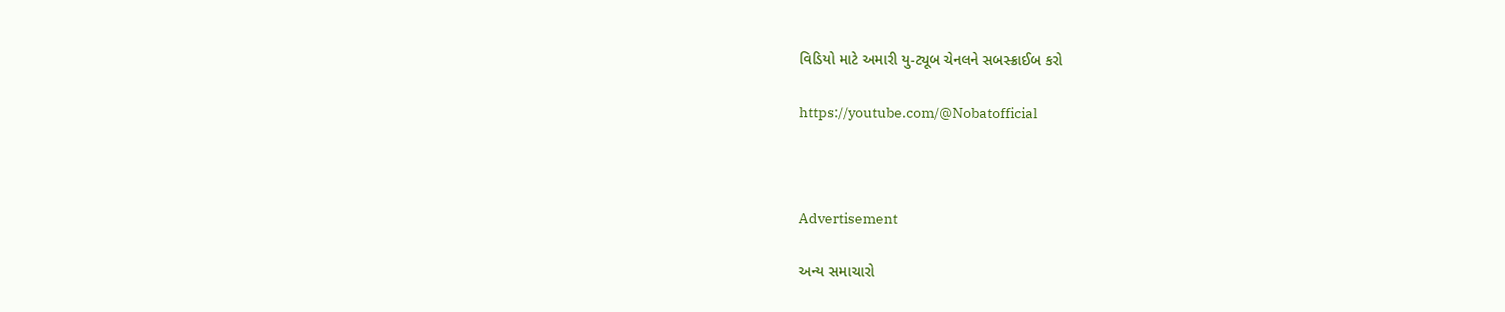વિડિયો માટે અમારી યુ-ટ્યૂબ ચેનલને સબસ્ક્રાઈબ કરો

https://youtube.com/@Nobatofficial



Advertisement

અન્ય સમાચારો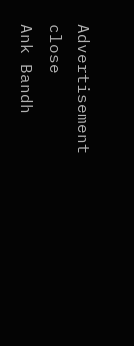Advertisement
close
Ank Bandh